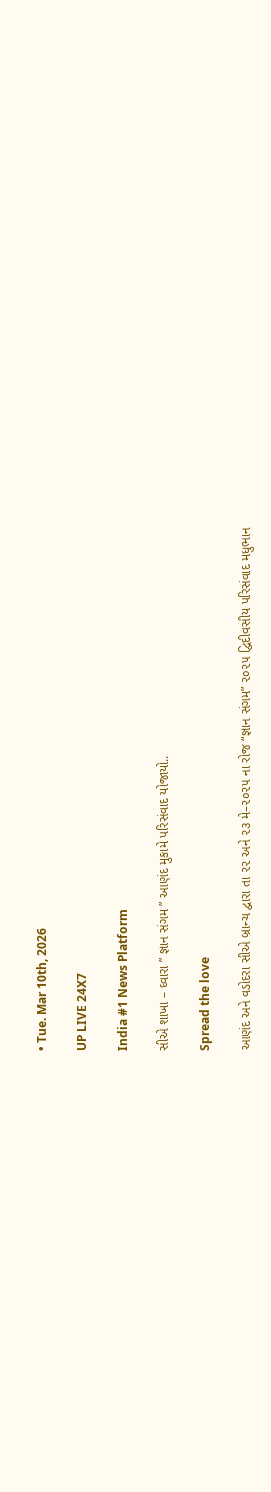• Tue. Mar 10th, 2026

UP LIVE 24X7

India #1 News Platform

સીએ શાખા – ઘ્વારા ” જ્ઞાન સંગમ ” આણંદ મુકામે પરિસંવાદ યોજાયો..

Spread the love

આણંદ અને વડોદરા સીએ બ્રાન્ચ દ્વારા તા ૨૨ અને ૨૩ મે–૨૦૨૫ ના રોજ “જ્ઞાન સંગમ” ૨૦૨૫ દ્વિદીવસીય પરિસંવાદ મધુભાન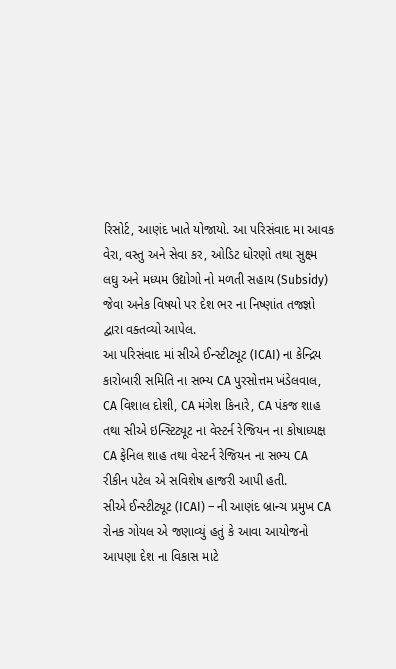રિસોર્ટ, આણંદ ખાતે યોજાયો. આ પરિસંવાદ મા આવક વેરા, વસ્તુ અને સેવા કર, ઓડિટ ધોરણો તથા સુક્ષ્મ લઘુ અને મધ્યમ ઉદ્યોગો નો મળતી સહાય (Subsidy) જેવા અનેક વિષયો પર દેશ ભર ના નિષ્ણાંત તજજ્ઞો દ્વારા વક્તવ્યો આપેલ.
આ પરિસંવાદ માં સીએ ઈન્સ્ટીટ્યૂટ (ICAI) ના કેન્દ્રિય કારોબારી સમિતિ ના સભ્ય CA પુરસોત્તમ ખંડેલવાલ, CA વિશાલ દોશી, CA મંગેશ કિનારે, CA પંકજ શાહ તથા સીએ ઇન્સ્ટિટ્યૂટ ના વેસ્ટર્ન રેજિયન ના કોષાધ્યક્ષ CA ફેનિલ શાહ તથા વેસ્ટર્ન રેજિયન ના સભ્ય CA રીકીન પટેલ એ સવિશેષ હાજરી આપી હતી.
સીએ ઈન્સ્ટીટ્યૂટ (ICAI) – ની આણંદ બ્રાન્ચ પ્રમુખ CA રોનક ગોયલ એ જણાવ્યું હતું કે આવા આયોજનો આપણા દેશ ના વિકાસ માટે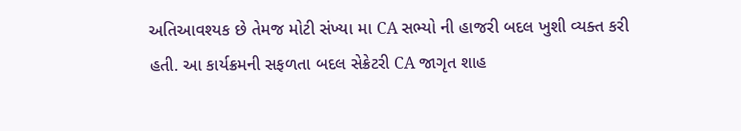અતિઆવશ્યક છે તેમજ મોટી સંખ્યા મા CA સભ્યો ની હાજરી બદલ ખુશી વ્યક્ત કરી હતી. આ કાર્યક્રમની સફળતા બદલ સેક્રેટરી CA જાગૃત શાહ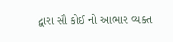દ્વારા સૌ કોઈ નો આભાર વ્યક્ત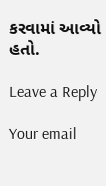કરવામાં આવ્યો હતો.

Leave a Reply

Your email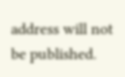address will not be published.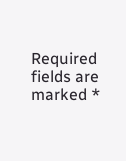Required fields are marked *